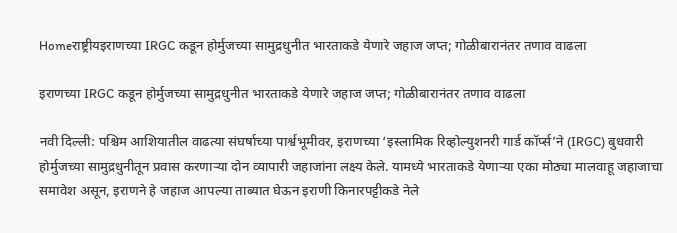Homeराष्ट्रीयइराणच्या IRGC कडून होर्मुजच्या सामुद्रधुनीत भारताकडे येणारे जहाज जप्त; गोळीबारानंतर तणाव वाढला

इराणच्या IRGC कडून होर्मुजच्या सामुद्रधुनीत भारताकडे येणारे जहाज जप्त; गोळीबारानंतर तणाव वाढला

नवी दिल्ली: पश्चिम आशियातील वाढत्या संघर्षाच्या पार्श्वभूमीवर, इराणच्या ‘इस्लामिक रिव्होल्युशनरी गार्ड कॉर्प्स’ने (IRGC) बुधवारी होर्मुजच्या सामुद्रधुनीतून प्रवास करणाऱ्या दोन व्यापारी जहाजांना लक्ष्य केले. यामध्ये भारताकडे येणाऱ्या एका मोठ्या मालवाहू जहाजाचा समावेश असून, इराणने हे जहाज आपल्या ताब्यात घेऊन इराणी किनारपट्टीकडे नेले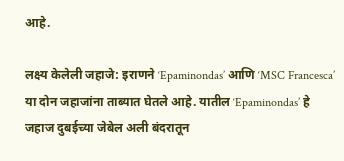आहे.

लक्ष्य केलेली जहाजे: इराणने ‘Epaminondas’ आणि ‘MSC Francesca’ या दोन जहाजांना ताब्यात घेतले आहे. यातील ‘Epaminondas’ हे जहाज दुबईच्या जेबेल अली बंदरातून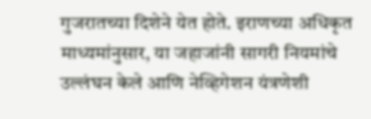गुजरातच्या दिशेने येत होते. इराणच्या अधिकृत माध्यमांनुसार, या जहाजांनी सागरी नियमांचे उल्लंघन केले आणि नेव्हिगेशन यंत्रणेशी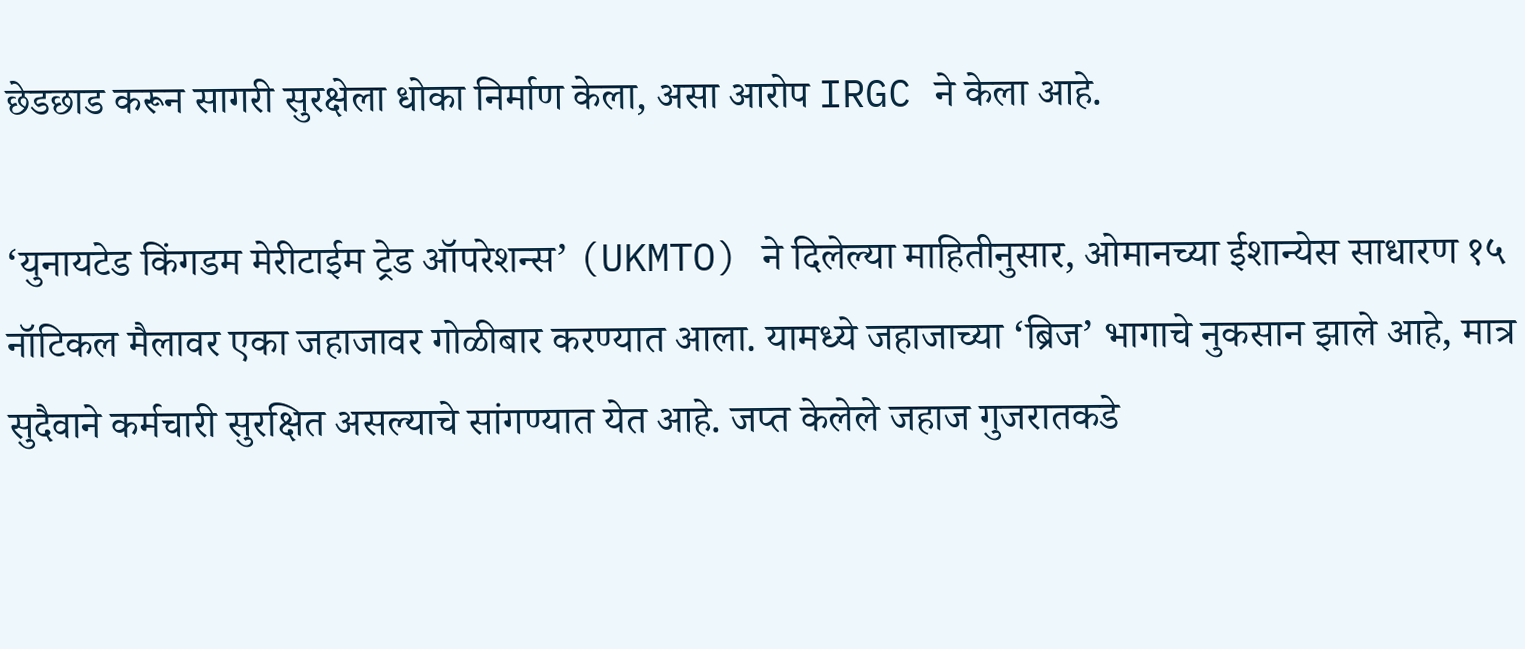छेडछाड करून सागरी सुरक्षेला धोका निर्माण केला, असा आरोप IRGC ने केला आहे.

‘युनायटेड किंगडम मेरीटाईम ट्रेड ऑपरेशन्स’ (UKMTO) ने दिलेल्या माहितीनुसार, ओमानच्या ईशान्येस साधारण १५ नॉटिकल मैलावर एका जहाजावर गोळीबार करण्यात आला. यामध्ये जहाजाच्या ‘ब्रिज’ भागाचे नुकसान झाले आहे, मात्र सुदैवाने कर्मचारी सुरक्षित असल्याचे सांगण्यात येत आहे. जप्त केलेले जहाज गुजरातकडे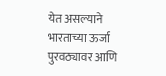येत असल्याने भारताच्या ऊर्जा पुरवठ्यावर आणि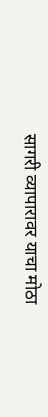सागरी व्यापारावर याचा मोठा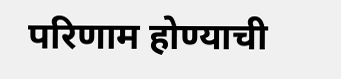परिणाम होण्याची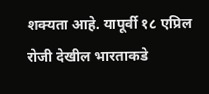शक्यता आहे. यापूर्वी १८ एप्रिल रोजी देखील भारताकडे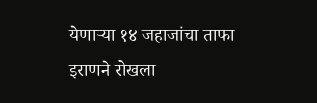येणाऱ्या १४ जहाजांचा ताफा इराणने रोखला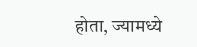होता, ज्यामध्ये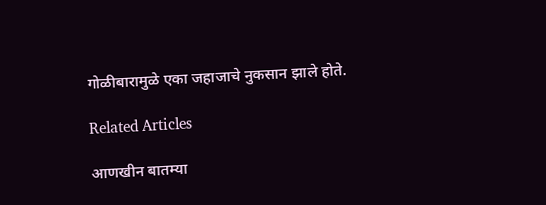गोळीबारामुळे एका जहाजाचे नुकसान झाले होते.

Related Articles

आणखीन बातम्या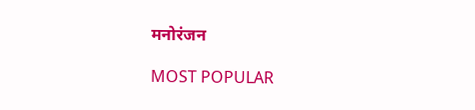मनोरंजन

MOST POPULAR